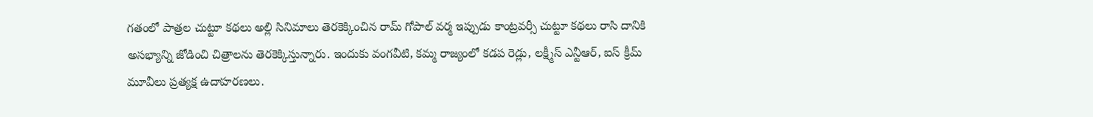గతంలో పాత్రల చుట్టూ కథలు అల్లి సినిమాలు తెరకెక్కించిన రామ్ గోపాల్ వర్మ ఇప్పుడు కాంట్రవర్సీ చుట్టూ కథలు రాసి దానికి అసభ్యాన్ని జోడించి చిత్రాలను తెరకెక్కిస్తున్నారు. ఇందుకు వంగవీటి, కమ్మ రాజ్యంలో కడప రెడ్లు, లక్ష్మీస్ ఎన్టీఆర్, ఐస్ క్రీమ్ మూవీలు ప్రత్యక్ష ఉదాహరణలు.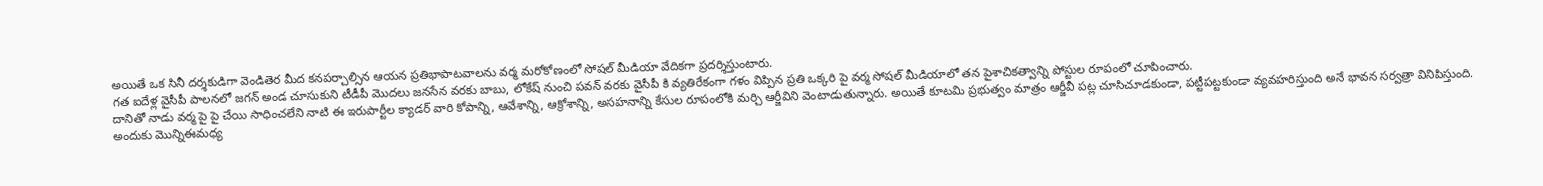అయితే ఒక సినీ దర్శకుడిగా వెండితెర మీద కనపర్చాల్సిన ఆయన ప్రతిభాపాటవాలను వర్మ మరోకోణంలో సోషల్ మీడియా వేదికగా ప్రదర్శిస్తుంటారు.
గత ఐదేళ్ల వైసీపీ పాలనలో జగన్ అండ చూసుకుని టీడీపీ మొదలు జనసేన వరకు బాబు, లోకేష్ నుంచి పవన్ వరకు వైసీపీ కి వ్యతిరేకంగా గళం విప్పిన ప్రతి ఒక్కరి పై వర్మ సోషల్ మీడియాలో తన పైశాచికత్వాన్ని పోస్టుల రూపంలో చూపించారు.
దానితో నాడు వర్మ పై పై చేయి సాధించలేని నాటి ఈ ఇరుపార్టీల క్యాడర్ వారి కోపాన్ని, ఆవేశాన్ని, ఆక్రోశాన్ని, అసహనాన్ని కేసుల రూపంలోకి మర్చి ఆర్జీవిని వెంటాడుతున్నారు. అయితే కూటమి ప్రభుత్వం మాత్రం ఆర్జీవీ పట్ల చూసిచూడకుండా, పట్టీపట్టకుండా వ్యవహరిస్తుంది అనే భావన సర్వత్రా వినిపిస్తుంది.
అందుకు మొన్నిఈమధ్య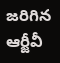జరిగిన ఆర్జీవీ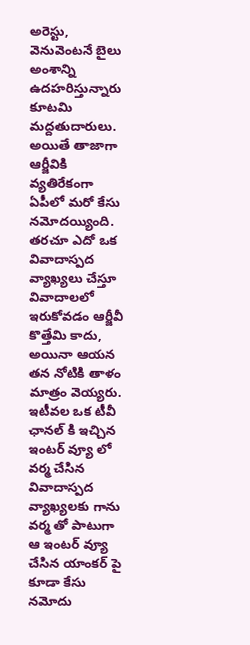అరెస్టు, వెనువెంటనే బైలు అంశాన్ని ఉదహరిస్తున్నారు కూటమి మద్దతుదారులు. అయితే తాజాగా ఆర్జీవికి వ్యతిరేకంగా ఏపీలో మరో కేసు నమోదయ్యింది.
తరచూ ఎదో ఒక వివాదాస్పద వ్యాఖ్యలు చేస్తూ వివాదాలలో ఇరుకోవడం ఆర్జీవీ కొత్తేమి కాదు, అయినా ఆయన తన నోటికి తాళం మాత్రం వెయ్యరు.
ఇటీవల ఒక టీవీ ఛానల్ కి ఇచ్చిన ఇంటర్ వ్యూ లో వర్మ చేసిన వివాదాస్పద వ్యాఖ్యలకు గాను వర్మ తో పాటుగా ఆ ఇంటర్ వ్యూ చేసిన యాంకర్ పై కూడా కేసు నమోదు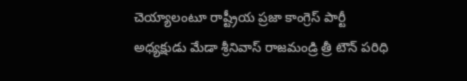చెయ్యాలంటూ రాష్ట్రీయ ప్రజా కాంగ్రెస్ పార్టీ అధ్యక్షుడు మేడా శ్రీనివాస్ రాజమండ్రి త్రీ టౌన్ పరిధి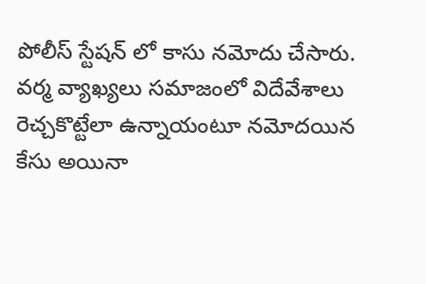పోలీస్ స్టేషన్ లో కాసు నమోదు చేసారు.
వర్మ వ్యాఖ్యలు సమాజంలో విదేవేశాలు రెచ్చకొట్టేలా ఉన్నాయంటూ నమోదయిన కేసు అయినా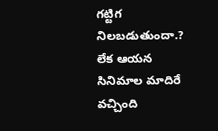గట్టిగ నిలబడుతుందా.? లేక ఆయన సినిమాల మాదిరే వచ్చింది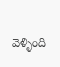వెళ్ళింది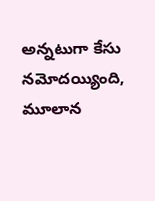అన్నటుగా కేసు నమోదయ్యింది, మూలాన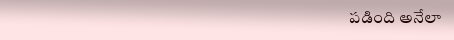పడింది అనేలా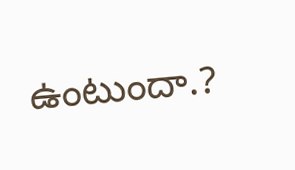ఉంటుందా.?